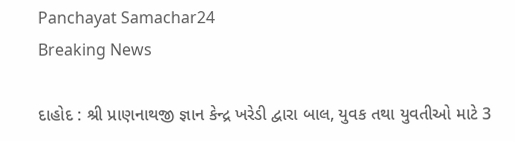Panchayat Samachar24
Breaking News

દાહોદ : શ્રી પ્રાણનાથજી જ્ઞાન કેન્દ્ર ખરેડી દ્વારા બાલ, યુવક તથા યુવતીઓ માટે 3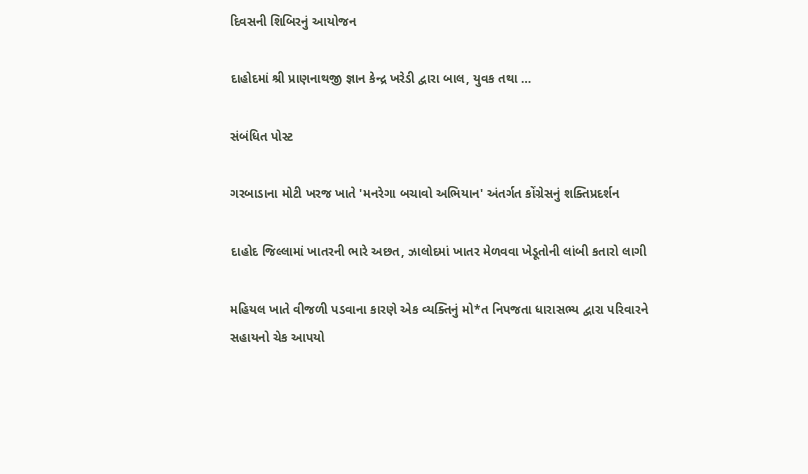દિવસની શિબિરનું આયોજન

દાહોદમાં શ્રી પ્રાણનાથજી જ્ઞાન કેન્દ્ર ખરેડી દ્વારા બાલ, યુવક તથા …

સંબંધિત પોસ્ટ

ગરબાડાના મોટી ખરજ ખાતે 'મનરેગા બચાવો અભિયાન' અંતર્ગત કોંગ્રેસનું શક્તિપ્રદર્શન

દાહોદ જિલ્લામાં ખાતરની ભારે અછત, ઝાલોદમાં ખાતર મેળવવા ખેડૂતોની લાંબી કતારો લાગી

મહિયલ ખાતે વીજળી પડવાના કારણે એક વ્યક્તિનું મો*ત નિપજતા ધારાસભ્ય દ્વારા પરિવારને સહાયનો ચેક આપયો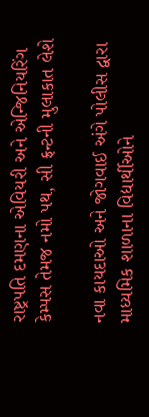રાષ્ટ્રપતિ દમણના એવિયરી અને એન્જિનિયરિંગ કેમ્પસ તેમજ નમો પથ, સી ફ્રન્ટની મુલાકાત લેશે

નવા કાયદાઓ અને જોગવાઈ અંગે પોલીસ દ્વારા માધ્યમિક શાળાના વિદ્યાર્થીઓને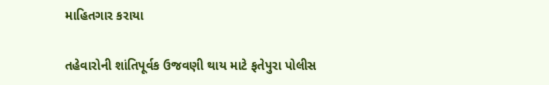માહિતગાર કરાયા

તહેવારોની શાંતિપૂર્વક ઉજવણી થાય માટે ફતેપુરા પોલીસ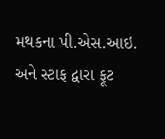મથકના પી.એસ.આઇ. અને સ્ટાફ દ્વારા ફૂટ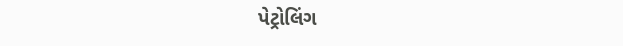પેટ્રોલિંગ